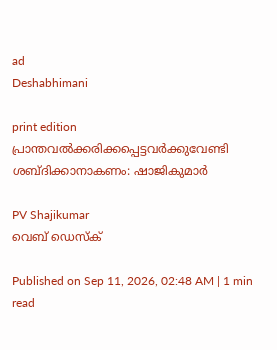ad
Deshabhimani

print edition പ്രാന്തവൽക്കരിക്കപ്പെട്ടവർക്കുവേണ്ടി ശബ്ദിക്കാനാകണം: ഷാജികുമാർ

PV Shajikumar
വെബ് ഡെസ്ക്

Published on Sep 11, 2026, 02:48 AM | 1 min read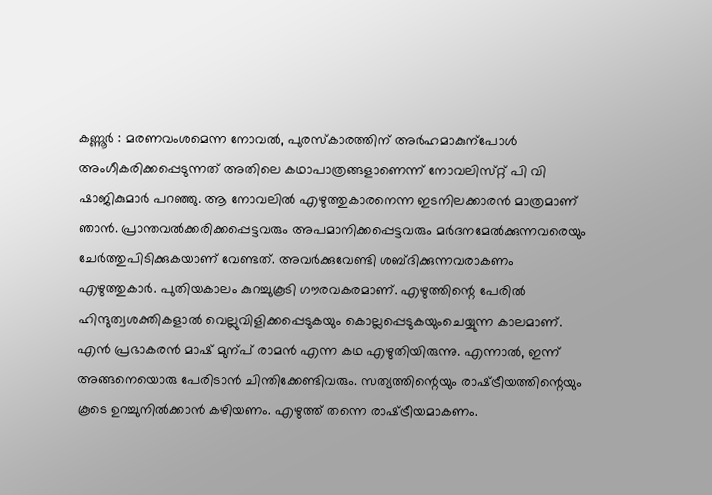കണ്ണൂർ : മരണവംശമെന്ന നോവൽ, പുരസ്‌കാരത്തിന്‌ അർഹമാകുന്പോൾ അംഗീകരിക്കപ്പെടുന്നത്‌ അതിലെ കഥാപാത്രങ്ങളാണെന്ന്‌ നോവലിസ്‌റ്റ്‌ പി വി ഷാജികുമാർ പറഞ്ഞു. ആ നോവലിൽ എഴുത്തുകാരനെന്ന ഇടനിലക്കാരൻ മാത്രമാണ്‌ ഞാൻ. പ്രാന്തവൽക്കരിക്കപ്പെട്ടവരും അപമാനിക്കപ്പെട്ടവരും മർദനമേൽക്കുന്നവരെയും ചേർത്തുപിടിക്കുകയാണ്‌ വേണ്ടത്‌. അവർക്കുവേണ്ടി ശബ്ദിക്കുന്നവരാകണം എഴുത്തുകാർ. പുതിയകാലം കുറച്ചുകൂടി ഗ‍ൗരവകരമാണ്‌. എഴുത്തിന്റെ പേരിൽ ഹിന്ദുത്വശക്തികളാൽ വെല്ലുവിളിക്കപ്പെടുകയും കൊല്ലപ്പെടുകയുംചെയ്യുന്ന കാലമാണ്‌. എൻ പ്രഭാകരൻ മാഷ്‌ മുന്പ്‌ രാമൻ എന്ന കഥ എഴുതിയിരുന്നു. എന്നാൽ, ഇന്ന്‌ അങ്ങനെയൊരു പേരിടാൻ ചിന്തിക്കേണ്ടിവരും. സത്യത്തിന്റെയും രാഷ്‌ട്രീയത്തിന്റെയും കൂടെ ഉറച്ചുനിൽക്കാൻ കഴിയണം. എഴുത്ത്‌ തന്നെ രാഷ്‌ട്രീയമാകണം.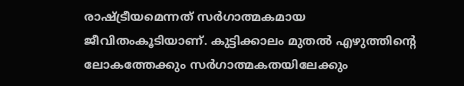രാഷ്‌ട്രീയമെന്നത്‌ സർഗാത്മകമായ ജീവിതംകൂടിയാണ്‌. കുട്ടിക്കാലം മുതൽ എഴുത്തിന്റെ ലോകത്തേക്കും സർഗാത്മകതയിലേക്കും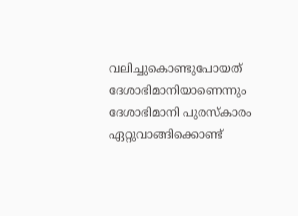വലിച്ചുകൊണ്ടുപോയത്‌ ദേശാഭിമാനിയാണെന്നും ദേശാഭിമാനി പുരസ്‌കാരം ഏറ്റുവാങ്ങിക്കൊണ്ട്‌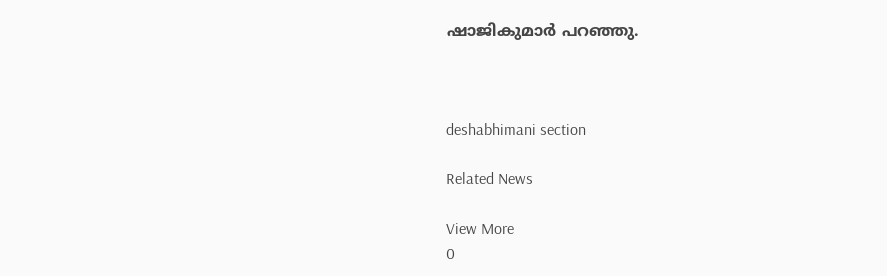ഷാജികുമാർ പറഞ്ഞു.



deshabhimani section

Related News

View More
0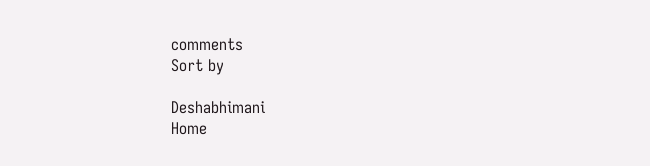comments
Sort by

Deshabhimani
Home